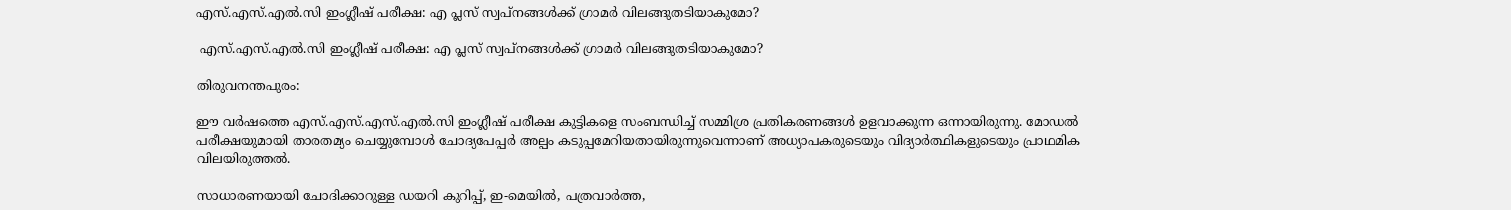എസ്.എസ്.എൽ.സി ഇംഗ്ലീഷ് പരീക്ഷ: എ പ്ലസ് സ്വപ്നങ്ങൾക്ക് ഗ്രാമർ വിലങ്ങുതടിയാകുമോ?

 എസ്.എസ്.എൽ.സി ഇംഗ്ലീഷ് പരീക്ഷ: എ പ്ലസ് സ്വപ്നങ്ങൾക്ക് ഗ്രാമർ വിലങ്ങുതടിയാകുമോ?

തിരുവനന്തപുരം:

ഈ വർഷത്തെ എസ്.എസ്.എസ്.എൽ.സി ഇംഗ്ലീഷ് പരീക്ഷ കുട്ടികളെ സംബന്ധിച്ച് സമ്മിശ്ര പ്രതികരണങ്ങൾ ഉളവാക്കുന്ന ഒന്നായിരുന്നു. മോഡൽ പരീക്ഷയുമായി താരതമ്യം ചെയ്യുമ്പോൾ ചോദ്യപേപ്പർ അല്പം കടുപ്പമേറിയതായിരുന്നുവെന്നാണ് അധ്യാപകരുടെയും വിദ്യാർത്ഥികളുടെയും പ്രാഥമിക വിലയിരുത്തൽ.

സാധാരണയായി ചോദിക്കാറുള്ള ഡയറി കുറിപ്പ്, ഇ-മെയിൽ, പത്രവാർത്ത,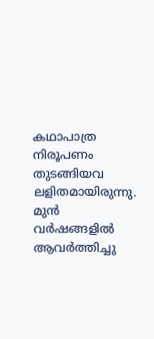കഥാപാത്ര നിരൂപണം തുടങ്ങിയവ ലളിതമായിരുന്നു. മുൻ വർഷങ്ങളിൽ ആവർത്തിച്ചു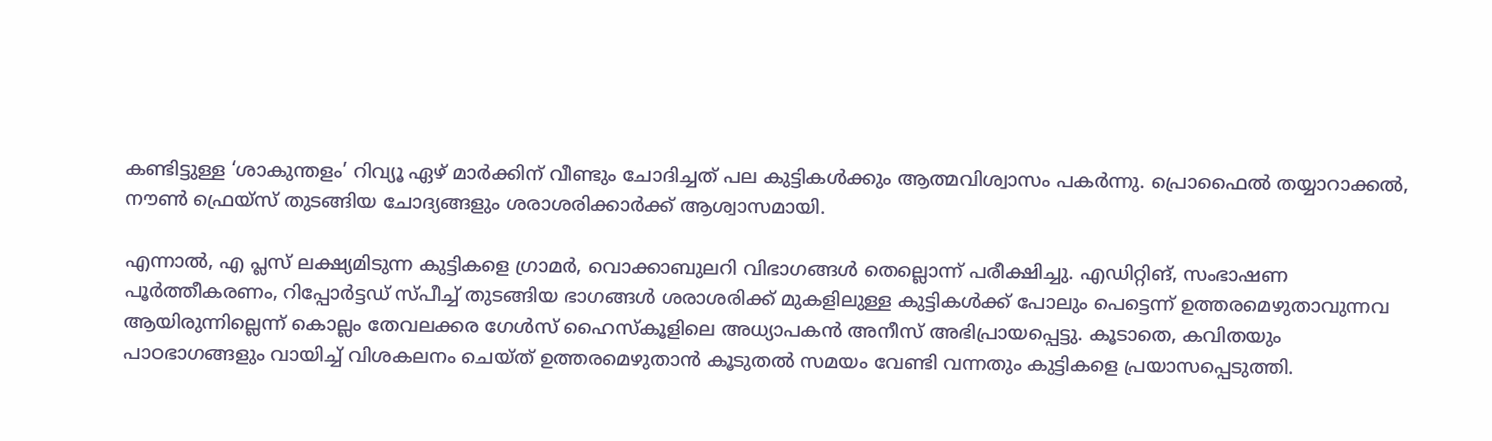കണ്ടിട്ടുള്ള ‘ശാകുന്തളം’ റിവ്യൂ ഏഴ് മാർക്കിന് വീണ്ടും ചോദിച്ചത് പല കുട്ടികൾക്കും ആത്മവിശ്വാസം പകർന്നു. പ്രൊഫൈൽ തയ്യാറാക്കൽ, നൗൺ ഫ്രെയ്‌സ് തുടങ്ങിയ ചോദ്യങ്ങളും ശരാശരിക്കാർക്ക് ആശ്വാസമായി.

എന്നാൽ, എ പ്ലസ് ലക്ഷ്യമിടുന്ന കുട്ടികളെ ഗ്രാമർ, വൊക്കാബുലറി വിഭാഗങ്ങൾ തെല്ലൊന്ന് പരീക്ഷിച്ചു. എഡിറ്റിങ്, സംഭാഷണ പൂർത്തീകരണം, റിപ്പോർട്ടഡ് സ്പീച്ച് തുടങ്ങിയ ഭാഗങ്ങൾ ശരാശരിക്ക് മുകളിലുള്ള കുട്ടികൾക്ക് പോലും പെട്ടെന്ന് ഉത്തരമെഴുതാവുന്നവ ആയിരുന്നില്ലെന്ന് കൊല്ലം തേവലക്കര ഗേൾസ് ഹൈസ്‌കൂളിലെ അധ്യാപകൻ അനീസ് അഭിപ്രായപ്പെട്ടു. കൂടാതെ, കവിതയും പാഠഭാഗങ്ങളും വായിച്ച് വിശകലനം ചെയ്ത് ഉത്തരമെഴുതാൻ കൂടുതൽ സമയം വേണ്ടി വന്നതും കുട്ടികളെ പ്രയാസപ്പെടുത്തി.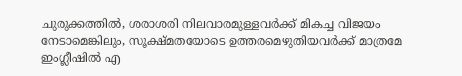ചുരുക്കത്തിൽ, ശരാശരി നിലവാരമുള്ളവർക്ക് മികച്ച വിജയം നേടാമെങ്കിലും, സൂക്ഷ്മതയോടെ ഉത്തരമെഴുതിയവർക്ക് മാത്രമേ ഇംഗ്ലീഷിൽ എ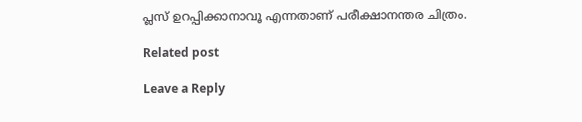പ്ലസ് ഉറപ്പിക്കാനാവൂ എന്നതാണ് പരീക്ഷാനന്തര ചിത്രം.

Related post

Leave a Reply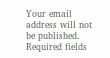Your email address will not be published. Required fields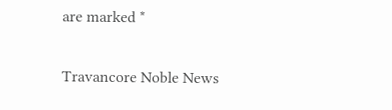are marked *

Travancore Noble News